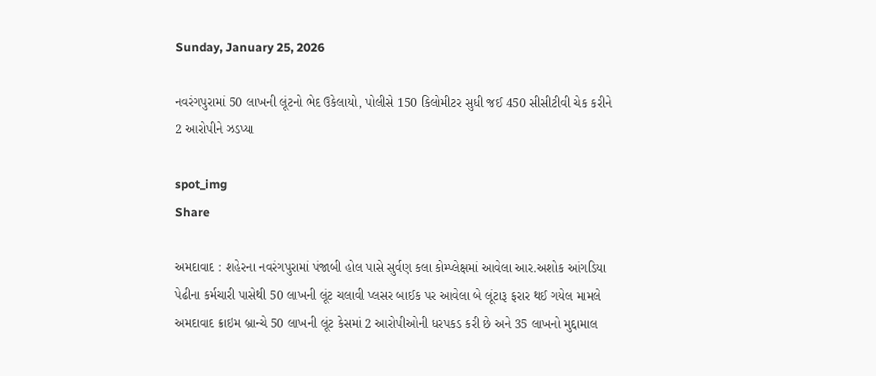Sunday, January 25, 2026

નવરંગપુરામાં 50 લાખની લૂંટનો ભેદ ઉકેલાયો, પોલીસે 150 કિલોમીટર સુધી જઈ 450 સીસીટીવી ચેક કરીને 2 આરોપીને ઝડપ્યા

spot_img
Share

અમદાવાદ : શહેરના નવરંગપુરામાં પંજાબી હોલ પાસે સુર્વણ કલા કોમ્પ્લેક્ષમાં આવેલા આર.અશોક આંગડિયા પેઢીના કર્મચારી પાસેથી 50 લાખની લૂંટ ચલાવી પ્લસર બાઈક પર આવેલા બે લૂંટારૂ ફરાર થઈ ગયેલ મામલે અમદાવાદ ક્રાઇમ બ્રાન્ચે 50 લાખની લૂંટ કેસમાં 2 આરોપીઓની ધરપકડ કરી છે અને 35 લાખનો મુદ્દામાલ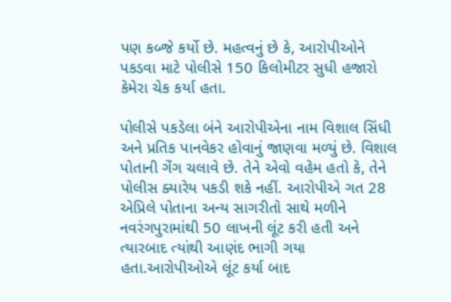પણ કબ્જે કર્યો છે. મહત્વનું છે કે, આરોપીઓને પકડવા માટે પોલીસે 150 કિલોમીટર સુધી હજારો કેમેરા ચેક કર્યા હતા.

પોલીસે પકડેલા બંને આરોપીએના નામ વિશાલ સિંધી અને પ્રતિક પાનવેકર હોવાનું જાણવા મળ્યું છે. વિશાલ પોતાની ગેંગ ચલાવે છે. તેને એવો વહેમ હતો કે, તેને પોલીસ ક્યારેય પકડી શકે નહીં. આરોપીએ ગત 28 એપ્રિલે પોતાના અન્ય સાગરીતો સાથે મળીને નવરંગપુરામાંથી 50 લાખની લૂંટ કરી હતી અને ત્યારબાદ ત્યાંથી આણંદ ભાગી ગયા હતા.આરોપીઓએ લૂંટ કર્યા બાદ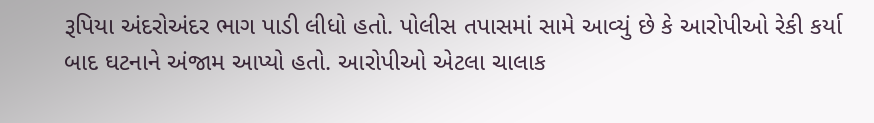રૂપિયા અંદરોઅંદર ભાગ પાડી લીધો હતો. પોલીસ તપાસમાં સામે આવ્યું છે કે આરોપીઓ રેકી કર્યા બાદ ઘટનાને અંજામ આપ્યો હતો. આરોપીઓ એટલા ચાલાક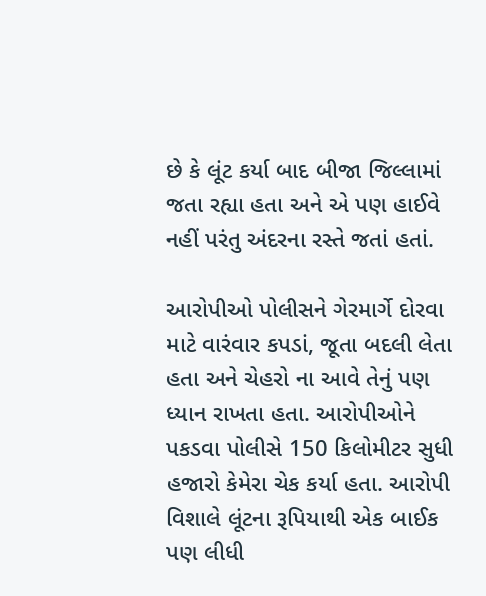છે કે લૂંટ કર્યા બાદ બીજા જિલ્લામાં જતા રહ્યા હતા અને એ પણ હાઈવે નહીં પરંતુ અંદરના રસ્તે જતાં હતાં.

આરોપીઓ પોલીસને ગેરમાર્ગે દોરવા માટે વારંવાર કપડાં, જૂતા બદલી લેતા હતા અને ચેહરો ના આવે તેનું પણ ધ્યાન રાખતા હતા. આરોપીઓને પકડવા પોલીસે 150 કિલોમીટર સુધી હજારો કેમેરા ચેક કર્યા હતા. આરોપી વિશાલે લૂંટના રૂપિયાથી એક બાઈક પણ લીધી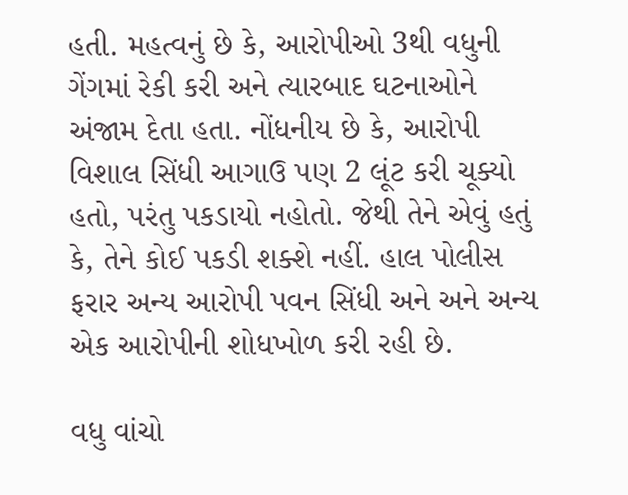હતી. મહત્વનું છે કે, આરોપીઓ 3થી વધુની ગેંગમાં રેકી કરી અને ત્યારબાદ ઘટનાઓને અંજામ દેતા હતા. નોંધનીય છે કે, આરોપી વિશાલ સિંધી આગાઉ પણ 2 લૂંટ કરી ચૂક્યો હતો, પરંતુ પકડાયો નહોતો. જેથી તેને એવું હતું કે, તેને કોઈ પકડી શક્શે નહીં. હાલ પોલીસ ફરાર અન્ય આરોપી પવન સિંધી અને અને અન્ય એક આરોપીની શોધખોળ કરી રહી છે.

વધુ વાંચો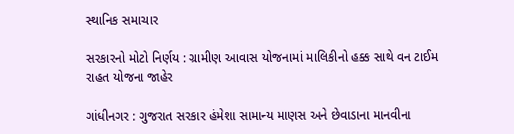સ્થાનિક સમાચાર

સરકારનો મોટો નિર્ણય : ગ્રામીણ આવાસ યોજનામાં માલિકીનો હક્ક સાથે વન ટાઈમ રાહત યોજના જાહેર

ગાંધીનગર : ગુજરાત સરકાર હંમેશા સામાન્ય માણસ અને છેવાડાના માનવીના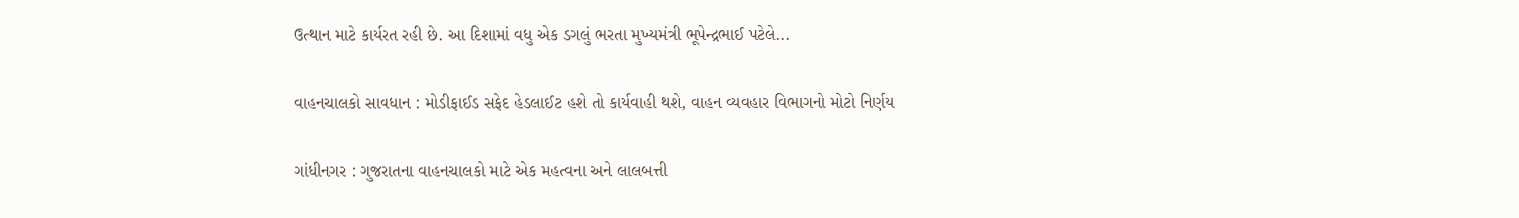ઉત્થાન માટે કાર્યરત રહી છે. આ દિશામાં વધુ એક ડગલું ભરતા મુખ્યમંત્રી ભૂપેન્દ્રભાઈ પટેલે...

વાહનચાલકો સાવધાન : મોડીફાઈડ સફેદ હેડલાઈટ હશે તો કાર્યવાહી થશે, વાહન વ્યવહાર વિભાગનો મોટો નિર્ણય

ગાંધીનગર : ગુજરાતના વાહનચાલકો માટે એક મહત્વના અને લાલબત્તી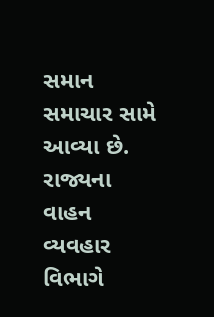સમાન સમાચાર સામે આવ્યા છે. રાજ્યના વાહન વ્યવહાર વિભાગે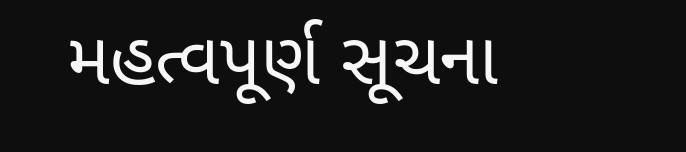મહત્વપૂર્ણ સૂચના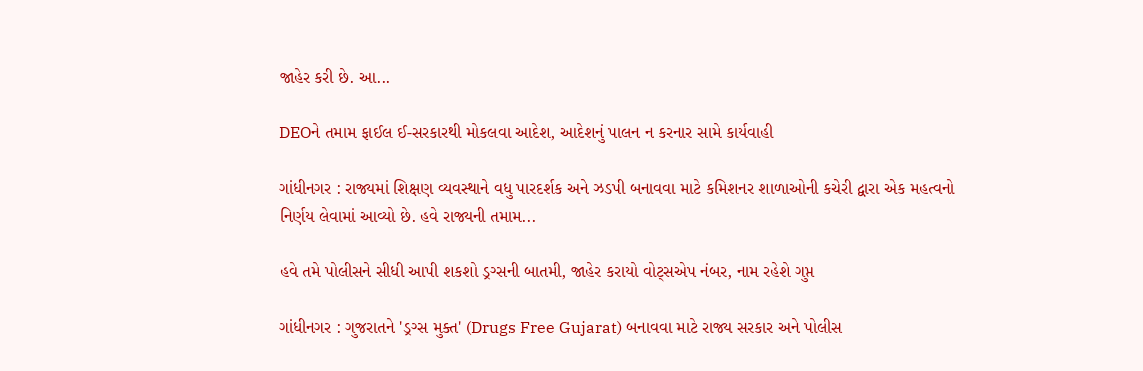જાહેર કરી છે. આ...

DEOને તમામ ફાઈલ ઈ-સરકારથી મોકલવા આદેશ, આદેશનું પાલન ન કરનાર સામે કાર્યવાહી

ગાંધીનગર : રાજ્યમાં શિક્ષણ વ્યવસ્થાને વધુ પારદર્શક અને ઝડપી બનાવવા માટે કમિશનર શાળાઓની કચેરી દ્વારા એક મહત્વનો નિર્ણય લેવામાં આવ્યો છે. હવે રાજ્યની તમામ...

હવે તમે પોલીસને સીધી આપી શકશો ડ્રગ્સની બાતમી, જાહેર કરાયો વોટ્સએપ નંબર, નામ રહેશે ગુપ્ત

ગાંધીનગર : ગુજરાતને 'ડ્રગ્સ મુક્ત' (Drugs Free Gujarat) બનાવવા માટે રાજ્ય સરકાર અને પોલીસ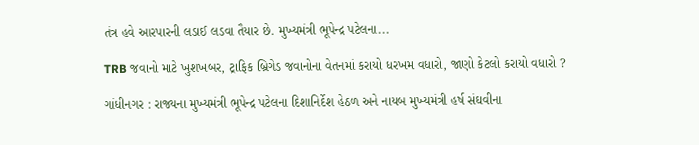તંત્ર હવે આરપારની લડાઈ લડવા તૈયાર છે. મુખ્યમંત્રી ભૂપેન્દ્ર પટેલના...

TRB જવાનો માટે ખુશખબર, ટ્રાફિક બ્રિગેડ જવાનોના વેતનમાં કરાયો ધરખમ વધારો, જાણો કેટલો કરાયો વધારો ?

ગાંધીનગર : રાજ્યના મુખ્યમંત્રી ભૂપેન્દ્ર પટેલના દિશાનિર્દેશ હેઠળ અને નાયબ મુખ્યમંત્રી હર્ષ સંઘવીના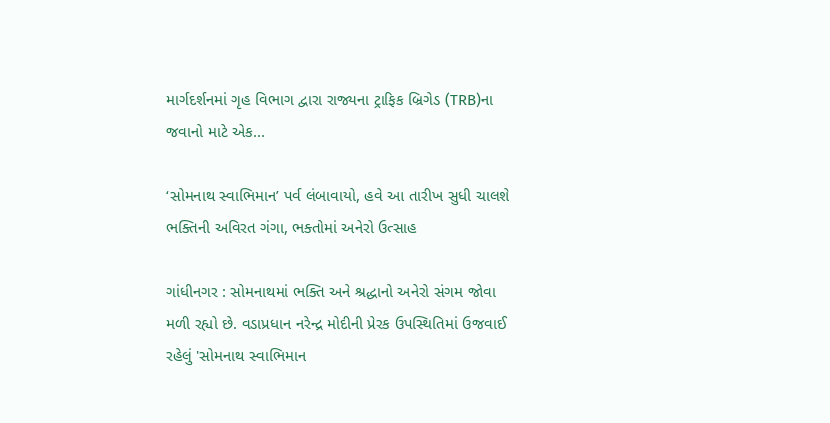માર્ગદર્શનમાં ગૃહ વિભાગ દ્વારા રાજ્યના ટ્રાફિક બ્રિગેડ (TRB)ના જવાનો માટે એક...

‘સોમનાથ સ્વાભિમાન’ પર્વ લંબાવાયો, હવે આ તારીખ સુધી ચાલશે ભક્તિની અવિરત ગંગા, ભક્તોમાં અનેરો ઉત્સાહ

ગાંધીનગર : સોમનાથમાં ભક્તિ અને શ્રદ્ધાનો અનેરો સંગમ જોવા મળી રહ્યો છે. વડાપ્રધાન નરેન્દ્ર મોદીની પ્રેરક ઉપસ્થિતિમાં ઉજવાઈ રહેલું 'સોમનાથ સ્વાભિમાન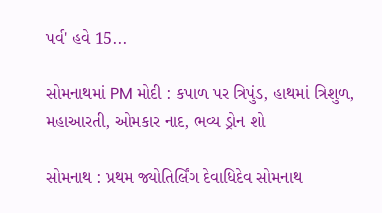પર્વ' હવે 15...

સોમનાથમાં PM મોદી : કપાળ પર ત્રિપુંડ, હાથમાં ત્રિશુળ, મહાઆરતી, ઓમકાર નાદ, ભવ્ય ડ્રોન શો

સોમનાથ : પ્રથમ જ્યોતિર્લિંગ દેવાધિદેવ સોમનાથ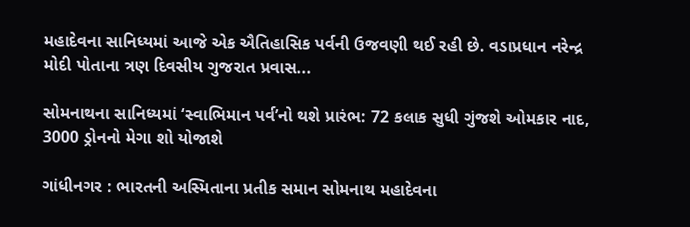મહાદેવના સાનિધ્યમાં આજે એક ઐતિહાસિક પર્વની ઉજવણી થઈ રહી છે. વડાપ્રધાન નરેન્દ્ર મોદી પોતાના ત્રણ દિવસીય ગુજરાત પ્રવાસ...

સોમનાથના સાનિધ્યમાં ‘સ્વાભિમાન પર્વ’નો થશે પ્રારંભ: 72 કલાક સુધી ગુંજશે ઓમકાર નાદ, 3000 ડ્રોનનો મેગા શો યોજાશે

ગાંધીનગર : ભારતની અસ્મિતાના પ્રતીક સમાન સોમનાથ મહાદેવના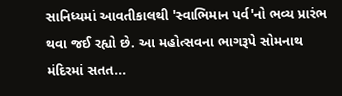સાનિધ્યમાં આવતીકાલથી 'સ્વાભિમાન પર્વ'નો ભવ્ય પ્રારંભ થવા જઈ રહ્યો છે. આ મહોત્સવના ભાગરૂપે સોમનાથ મંદિરમાં સતત...